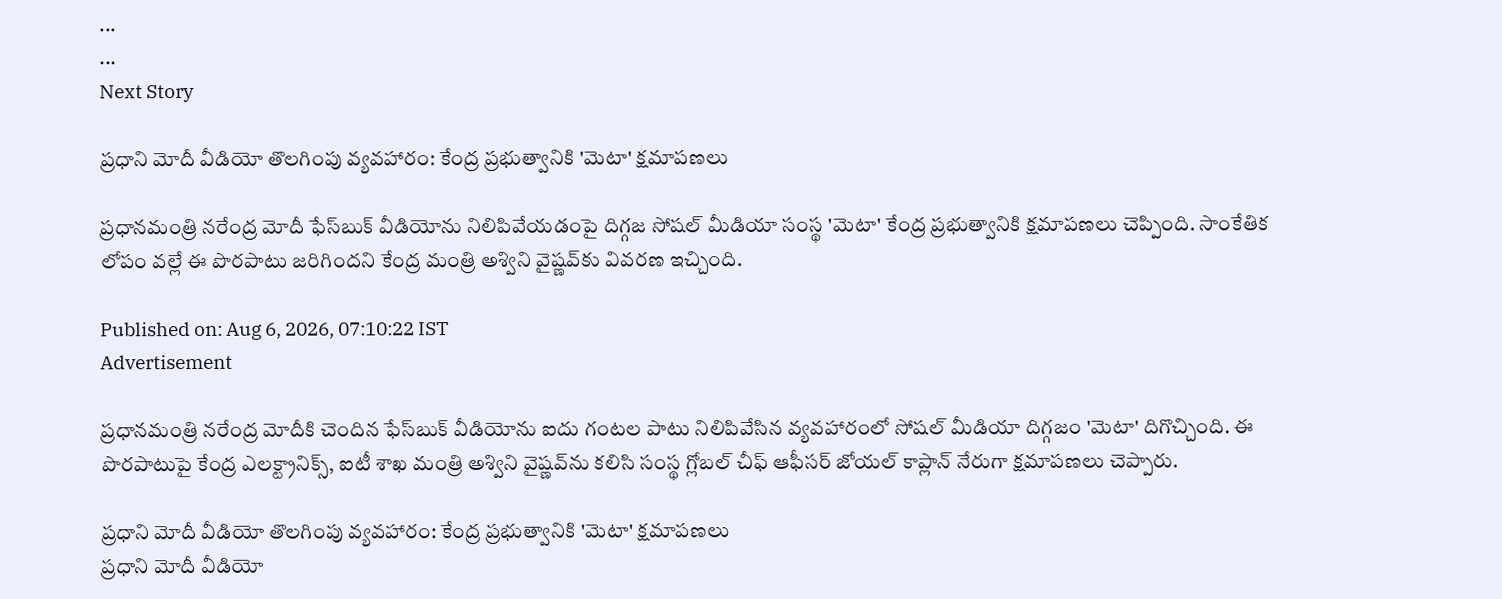...
...
Next Story

ప్రధాని మోదీ వీడియో తొలగింపు వ్యవహారం: కేంద్ర ప్రభుత్వానికి 'మెటా' క్షమాపణలు

ప్రధానమంత్రి నరేంద్ర మోదీ ఫేస్‌బుక్ వీడియోను నిలిపివేయడంపై దిగ్గజ సోషల్ మీడియా సంస్థ 'మెటా' కేంద్ర ప్రభుత్వానికి క్షమాపణలు చెప్పింది. సాంకేతిక లోపం వల్లే ఈ పొరపాటు జరిగిందని కేంద్ర మంత్రి అశ్విని వైష్ణవ్‌కు వివరణ ఇచ్చింది.

Published on: Aug 6, 2026, 07:10:22 IST
Advertisement

ప్రధానమంత్రి నరేంద్ర మోదీకి చెందిన ఫేస్‌బుక్ వీడియోను ఐదు గంటల పాటు నిలిపివేసిన వ్యవహారంలో సోషల్ మీడియా దిగ్గజం 'మెటా' దిగొచ్చింది. ఈ పొరపాటుపై కేంద్ర ఎలక్ట్రానిక్స్, ఐటీ శాఖ మంత్రి అశ్విని వైష్ణవ్‌ను కలిసి సంస్థ గ్లోబల్ చీఫ్ ఆఫీసర్ జోయల్ కాప్లాన్ నేరుగా క్షమాపణలు చెప్పారు.

ప్రధాని మోదీ వీడియో తొలగింపు వ్యవహారం: కేంద్ర ప్రభుత్వానికి 'మెటా' క్షమాపణలు
ప్రధాని మోదీ వీడియో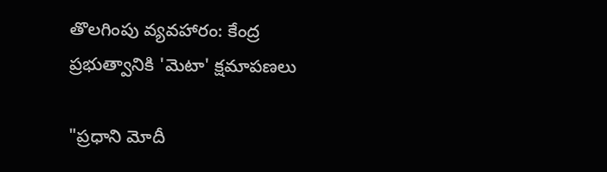తొలగింపు వ్యవహారం: కేంద్ర ప్రభుత్వానికి 'మెటా' క్షమాపణలు

"ప్రధాని మోదీ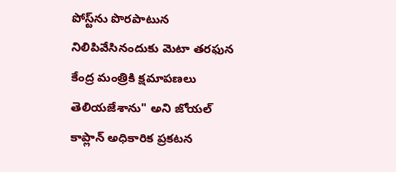పోస్ట్‌ను పొరపాటున నిలిపివేసినందుకు మెటా తరఫున కేంద్ర మంత్రికి క్షమాపణలు తెలియజేశాను" అని జోయల్ కాప్లాన్ అధికారిక ప్రకటన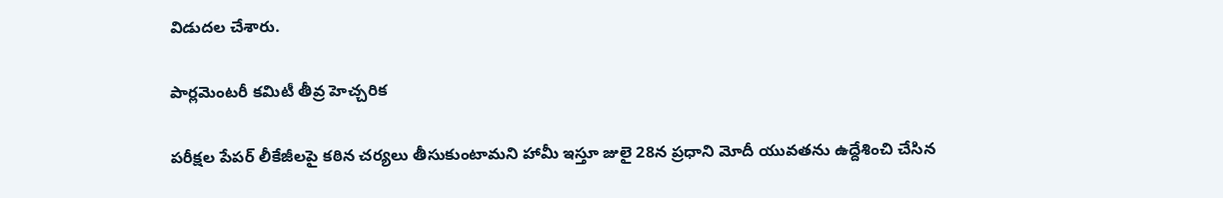విడుదల చేశారు.

పార్లమెంటరీ కమిటీ తీవ్ర హెచ్చరిక

పరీక్షల పేపర్ లీకేజీలపై కఠిన చర్యలు తీసుకుంటామని హామీ ఇస్తూ జులై 28న ప్రధాని మోదీ యువతను ఉద్దేశించి చేసిన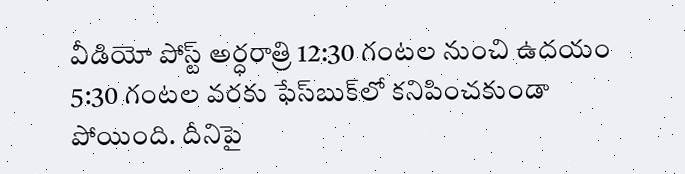వీడియో పోస్ట్ అర్ధరాత్రి 12:30 గంటల నుంచి ఉదయం 5:30 గంటల వరకు ఫేస్‌బుక్‌లో కనిపించకుండా పోయింది. దీనిపై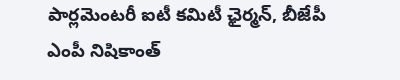పార్లమెంటరీ ఐటీ కమిటీ ఛైర్మన్, బీజేపీ ఎంపీ నిషికాంత్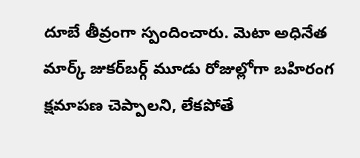దూబే తీవ్రంగా స్పందించారు. మెటా అధినేత మార్క్ జుకర్‌బర్గ్ మూడు రోజుల్లోగా బహిరంగ క్షమాపణ చెప్పాలని, లేకపోతే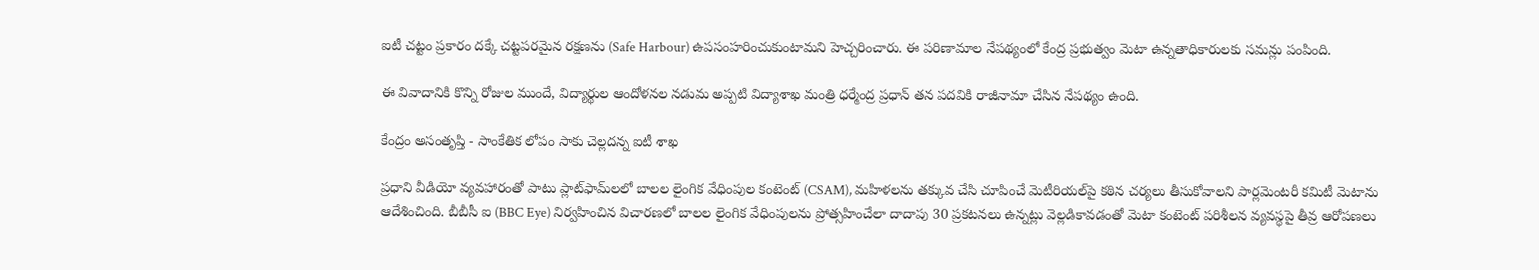ఐటీ చట్టం ప్రకారం దక్కే చట్టపరమైన రక్షణను (Safe Harbour) ఉపసంహరించుకుంటామని హెచ్చరించారు. ఈ పరిణామాల నేపథ్యంలో కేంద్ర ప్రభుత్వం మెటా ఉన్నతాధికారులకు సమన్లు పంపింది.

ఈ వివాదానికి కొన్ని రోజుల ముందే, విద్యార్థుల ఆందోళనల నడుమ అప్పటి విద్యాశాఖ మంత్రి ధర్మేంద్ర ప్రధాన్ తన పదవికి రాజీనామా చేసిన నేపథ్యం ఉంది.

కేంద్రం అసంతృప్తి - సాంకేతిక లోపం సాకు చెల్లదన్న ఐటీ శాఖ

ప్రధాని వీడియో వ్యవహారంతో పాటు ప్లాట్‌ఫామ్‌లలో బాలల లైంగిక వేధింపుల కంటెంట్ (CSAM), మహిళలను తక్కువ చేసి చూపించే మెటీరియల్‌పై కఠిన చర్యలు తీసుకోవాలని పార్లమెంటరీ కమిటీ మెటాను ఆదేశించింది. బీబీసీ ఐ (BBC Eye) నిర్వహించిన విచారణలో బాలల లైంగిక వేధింపులను ప్రోత్సహించేలా దాదాపు 30 ప్రకటనలు ఉన్నట్లు వెల్లడికావడంతో మెటా కంటెంట్ పరిశీలన వ్యవస్థపై తీవ్ర ఆరోపణలు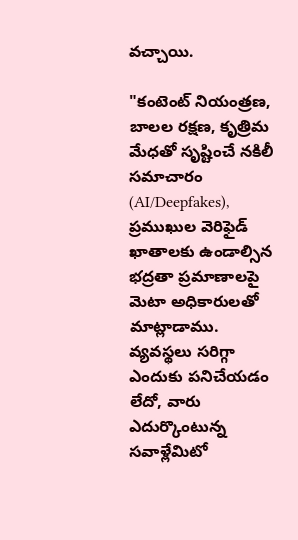వచ్చాయి.

"కంటెంట్ నియంత్రణ, బాలల రక్షణ, కృత్రిమ మేధతో సృష్టించే నకిలీ సమాచారం (AI/Deepfakes), ప్రముఖుల వెరిఫైడ్ ఖాతాలకు ఉండాల్సిన భద్రతా ప్రమాణాలపై మెటా అధికారులతో మాట్లాడాము. వ్యవస్థలు సరిగ్గా ఎందుకు పనిచేయడం లేదో, వారు ఎదుర్కొంటున్న సవాళ్లేమిటో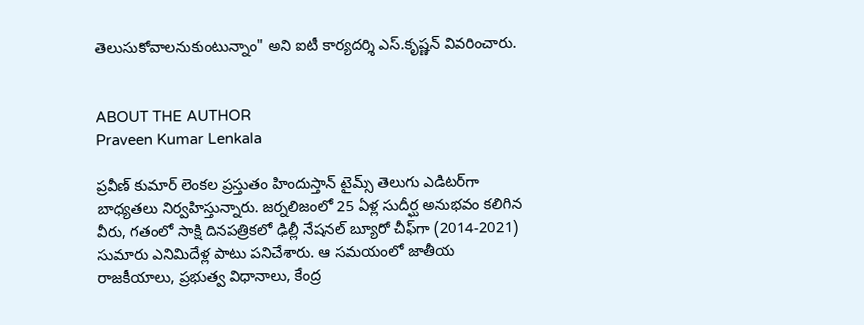తెలుసుకోవాలనుకుంటున్నాం" అని ఐటీ కార్యదర్శి ఎస్.కృష్ణన్ వివరించారు.


ABOUT THE AUTHOR
Praveen Kumar Lenkala

ప్రవీణ్ కుమార్ లెంకల ప్రస్తుతం హిందుస్తాన్ టైమ్స్ తెలుగు ఎడిటర్‌గా బాధ్యతలు నిర్వహిస్తున్నారు. జర్నలిజంలో 25 ఏళ్ల సుదీర్ఘ అనుభవం కలిగిన వీరు, గతంలో సాక్షి దినపత్రికలో ఢిల్లీ నేషనల్ బ్యూరో చీఫ్‌గా (2014-2021) సుమారు ఎనిమిదేళ్ల పాటు పనిచేశారు. ఆ సమయంలో జాతీయ రాజకీయాలు, ప్రభుత్వ విధానాలు, కేంద్ర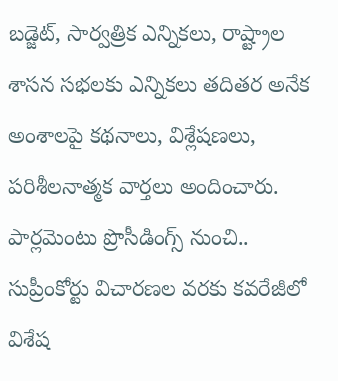బడ్జెట్, సార్వత్రిక ఎన్నికలు, రాష్ట్రాల శాసన సభలకు ఎన్నికలు తదితర అనేక అంశాలపై కథనాలు, విశ్లేషణలు, పరిశీలనాత్మక వార్తలు అందించారు. పార్లమెంటు ప్రొసీడింగ్స్ నుంచి.. సుప్రీంకోర్టు విచారణల వరకు కవరేజీలో విశేష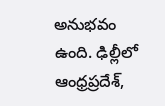అనుభవం ఉంది. ఢిల్లీలో ఆంధ్రప్రదేశ్,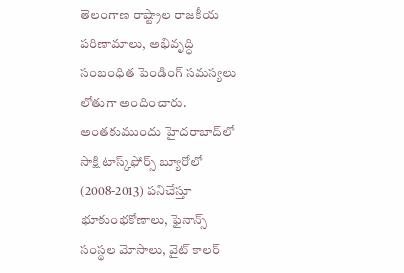తెలంగాణ రాష్ట్రాల రాజకీయ పరిణామాలు, అభివృద్ధి సంబంధిత పెండింగ్ సమస్యలు లోతుగా అందించారు. అంతకుముందు హైదరాబాద్‌లో సాక్షి టాస్క్‌ఫోర్స్ బ్యూరోలో (2008-2013) పనిచేస్తూ భూకుంభకోణాలు, ఫైనాన్స్ సంస్థల మోసాలు, వైట్ కాలర్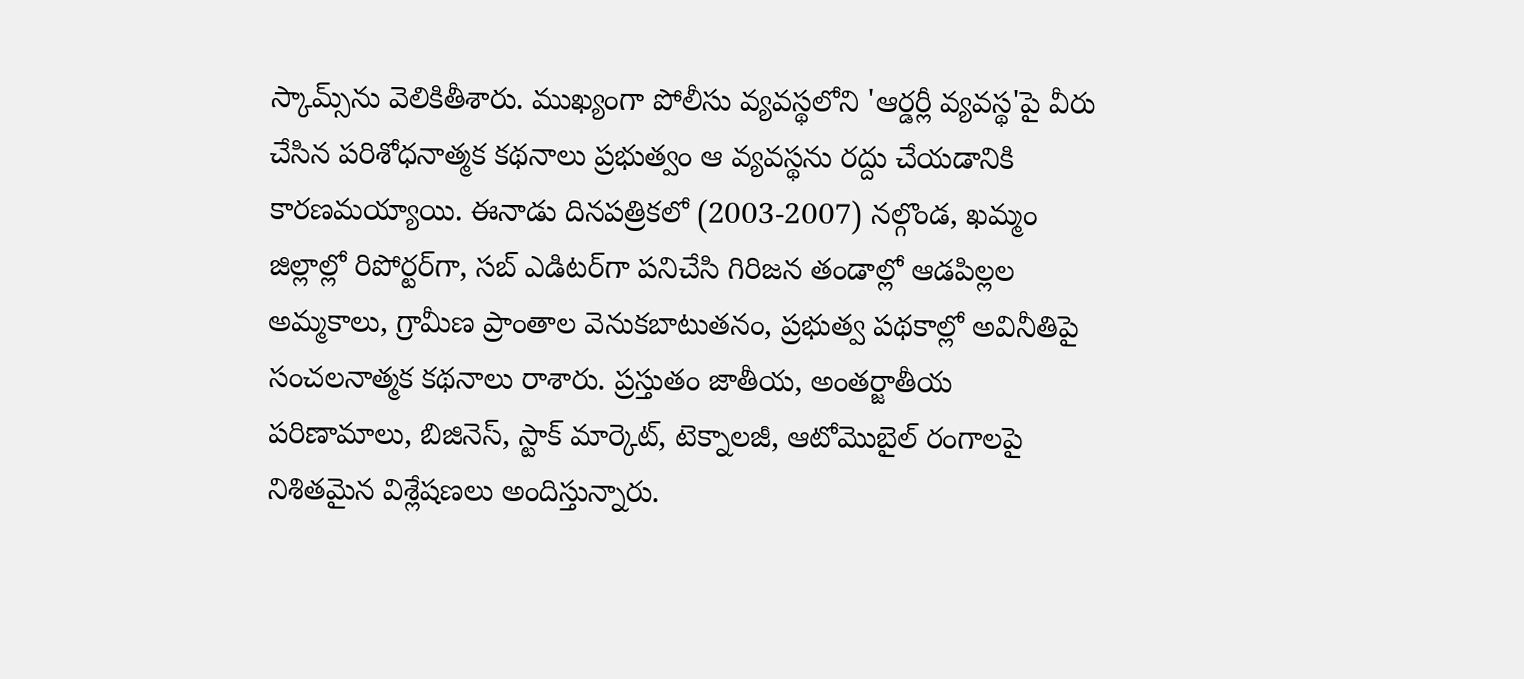స్కామ్స్‌ను వెలికితీశారు. ముఖ్యంగా పోలీసు వ్యవస్థలోని 'ఆర్డర్లీ వ్యవస్థ'పై వీరు చేసిన పరిశోధనాత్మక కథనాలు ప్రభుత్వం ఆ వ్యవస్థను రద్దు చేయడానికి కారణమయ్యాయి. ఈనాడు దినపత్రికలో (2003-2007) నల్గొండ, ఖమ్మం జిల్లాల్లో రిపోర్టర్‌గా, సబ్ ఎడిటర్‌గా పనిచేసి గిరిజన తండాల్లో ఆడపిల్లల అమ్మకాలు, గ్రామీణ ప్రాంతాల వెనుకబాటుతనం, ప్రభుత్వ పథకాల్లో అవినీతిపై సంచలనాత్మక కథనాలు రాశారు. ప్రస్తుతం జాతీయ, అంతర్జాతీయ పరిణామాలు, బిజినెస్, స్టాక్ మార్కెట్, టెక్నాలజీ, ఆటోమొబైల్ రంగాలపై నిశితమైన విశ్లేషణలు అందిస్తున్నారు.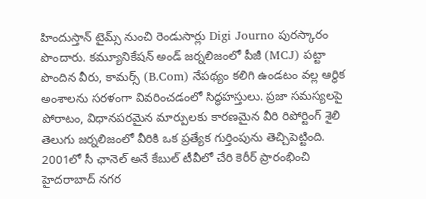హిందుస్తాన్ టైమ్స్ నుంచి రెండుసార్లు Digi Journo పురస్కారం పొందారు. కమ్యూనికేషన్ అండ్ జర్నలిజంలో పీజీ (MCJ) పట్టా పొందిన వీరు, కామర్స్ (B.Com) నేపథ్యం కలిగి ఉండటం వల్ల ఆర్థిక అంశాలను సరళంగా వివరించడంలో సిద్ధహస్తులు. ప్రజా సమస్యలపై పోరాటం, విధానపరమైన మార్పులకు కారణమైన వీరి రిపోర్టింగ్ శైలి తెలుగు జర్నలిజంలో వీరికి ఒక ప్రత్యేక గుర్తింపును తెచ్చిపెట్టింది. 2001లో సీ ఛానెల్ అనే కేబుల్ టీవీలో చేరి కెరీర్ ప్రారంభించి హైదరాబాద్ నగర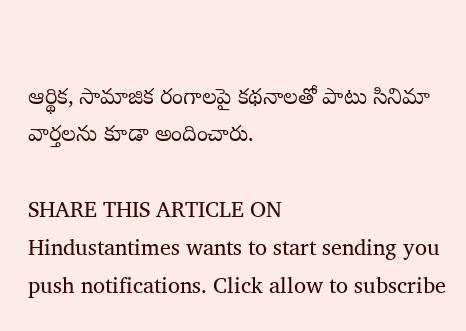ఆర్థిక, సామాజిక రంగాలపై కథనాలతో పాటు సినిమా వార్తలను కూడా అందించారు.

SHARE THIS ARTICLE ON
Hindustantimes wants to start sending you push notifications. Click allow to subscribe